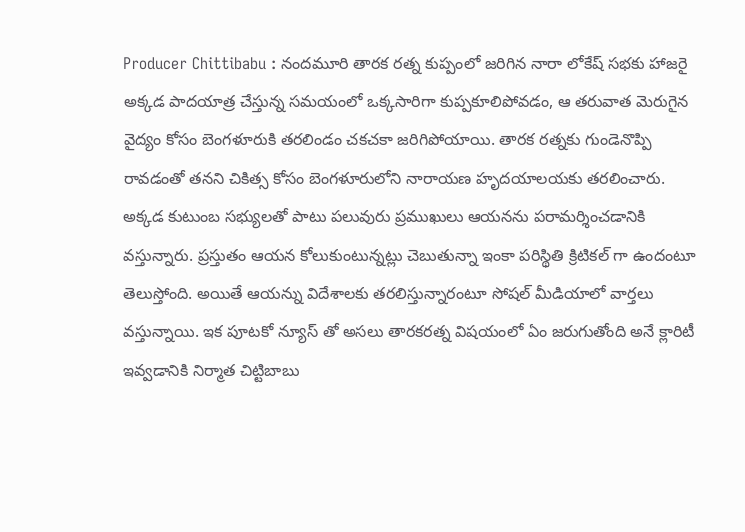Producer Chittibabu : నందమూరి తారక రత్న కుప్పంలో జరిగిన నారా లోకేష్ సభకు హాజరై అక్కడ పాదయాత్ర చేస్తున్న సమయంలో ఒక్కసారిగా కుప్పకూలిపోవడం, ఆ తరువాత మెరుగైన వైద్యం కోసం బెంగళూరుకి తరలిండం చకచకా జరిగిపోయాయి. తారక రత్నకు గుండెనొప్పి రావడంతో తనని చికిత్స కోసం బెంగళూరులోని నారాయణ హృదయాలయకు తరలించారు. అక్కడ కుటుంబ సభ్యులతో పాటు పలువురు ప్రముఖులు ఆయనను పరామర్శించడానికి వస్తున్నారు. ప్రస్తుతం ఆయన కోలుకుంటున్నట్లు చెబుతున్నా ఇంకా పరిస్థితి క్రిటికల్ గా ఉందంటూ తెలుస్తోంది. అయితే ఆయన్ను విదేశాలకు తరలిస్తున్నారంటూ సోషల్ మీడియాలో వార్తలు వస్తున్నాయి. ఇక పూటకో న్యూస్ తో అసలు తారకరత్న విషయంలో ఏం జరుగుతోంది అనే క్లారిటీ ఇవ్వడానికి నిర్మాత చిట్టిబాబు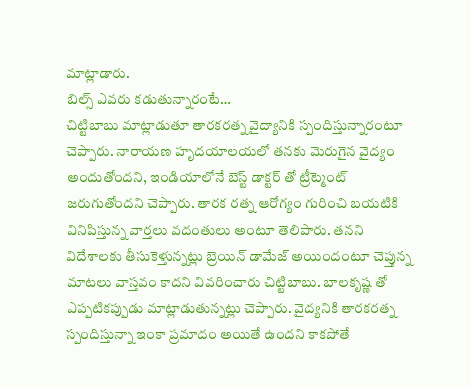మాట్లాడారు.
బిల్స్ ఎవరు కడుతున్నారంటే…
చిట్టిబాబు మాట్లాడుతూ తారకరత్న వైద్యానికి స్పందిస్తున్నారంటూ చెప్పారు. నారాయణ హృదయాలయలో తనకు మెరుగైన వైద్యం అందుతోందని, ఇండియాలోనే బెస్ట్ డాక్టర్ తో ట్రీట్మెంట్ జరుగుతోందని చెప్పారు. తారక రత్న ఆరోగ్యం గురించి బయటికి వినిపిస్తున్న వార్తలు వదంతులు అంటూ తెలిపారు. తనని విదేశాలకు తీసుకెళ్తున్నట్లు బ్రెయిన్ డామేజ్ అయిందంటూ చెప్తున్న మాటలు వాస్తవం కాదని వివరించారు చిట్టిబాబు. బాలకృష్ణ తో ఎప్పటికప్పుడు మాట్లాడుతున్నట్లు చెప్పారు. వైద్యనికి తారకరత్న స్పందిస్తున్నా ఇంకా ప్రమాదం అయితే ఉందని కాకపోతే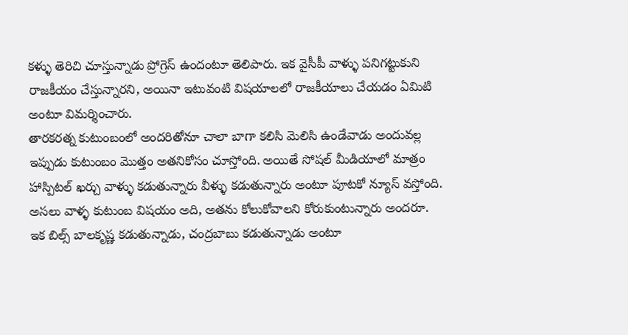కళ్ళు తెరిచి చూస్తున్నాడు ప్రోగ్రెస్ ఉందంటూ తెలిపారు. ఇక వైసీపీ వాళ్ళు పనిగట్టుకుని రాజకీయం చేస్తున్నారని, అయినా ఇటువంటి విషయాలలో రాజకీయాలు చేయడం ఏమిటి అంటూ విమర్శించారు.
తారకరత్న కుటుంబంలో అందరితోనూ చాలా బాగా కలిసి మెలిసి ఉండేవాడు అందువల్ల ఇప్పుడు కుటుంబం మొత్తం అతనికోసం చూస్తోంది. అయితే సోషల్ మీడియాలో మాత్రం హాస్పిటల్ ఖర్చు వాళ్ళు కడుతున్నారు వీళ్ళు కడుతున్నారు అంటూ పూటకో న్యూస్ వస్తోంది. అసలు వాళ్ళ కుటుంబ విషయం అది, అతను కోలుకోవాలని కోరుకుంటున్నారు అందరూ. ఇక బిల్స్ బాలకృష్ణ కడుతున్నాడు, చంద్రబాబు కడుతున్నాడు అంటూ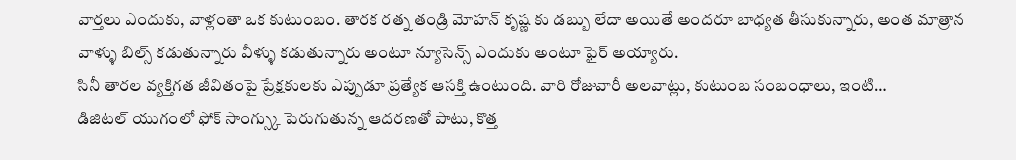వార్తలు ఎందుకు, వాళ్లంతా ఒక కుటుంబం. తారక రత్న తండ్రి మోహన్ కృష్ణ కు డబ్బు లేదా అయితే అందరూ బాధ్యత తీసుకున్నారు, అంత మాత్రాన వాళ్ళు బిల్స్ కడుతున్నారు వీళ్ళు కడుతున్నారు అంటూ న్యూసెన్స్ ఎందుకు అంటూ ఫైర్ అయ్యారు.
సినీ తారల వ్యక్తిగత జీవితంపై ప్రేక్షకులకు ఎప్పుడూ ప్రత్యేక ఆసక్తి ఉంటుంది. వారి రోజువారీ అలవాట్లు, కుటుంబ సంబంధాలు, ఇంటి…
డిజిటల్ యుగంలో ఫోక్ సాంగ్స్కు పెరుగుతున్న ఆదరణతో పాటు, కొత్త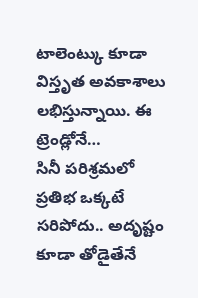టాలెంట్కు కూడా విస్తృత అవకాశాలు లభిస్తున్నాయి. ఈ ట్రెండ్లోనే…
సినీ పరిశ్రమలో ప్రతిభ ఒక్కటే సరిపోదు.. అదృష్టం కూడా తోడైతేనే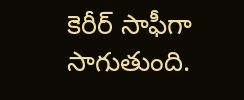కెరీర్ సాఫీగా సాగుతుంది.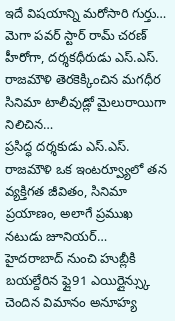ఇదే విషయాన్ని మరోసారి గుర్తు…
మెగా పవర్ స్టార్ రామ్ చరణ్ హీరోగా, దర్శకధీరుడు ఎస్.ఎస్. రాజమౌళి తెరకెక్కించిన మగధీర సినిమా టాలీవుడ్లో మైలురాయిగా నిలిచిన…
ప్రసిద్ధ దర్శకుడు ఎస్.ఎస్. రాజమౌళి ఒక ఇంటర్వ్యూలో తన వ్యక్తిగత జీవితం, సినిమా ప్రయాణం, అలాగే ప్రముఖ నటుడు జూనియర్…
హైదరాబాద్ నుంచి హుబ్లీకి బయల్దేరిన ఫ్లై91 ఎయిర్లైన్స్కు చెందిన విమానం అనూహ్య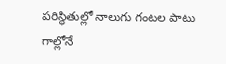పరిస్థితుల్లో నాలుగు గంటల పాటు గాల్లోనే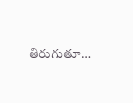తిరుగుతూ…